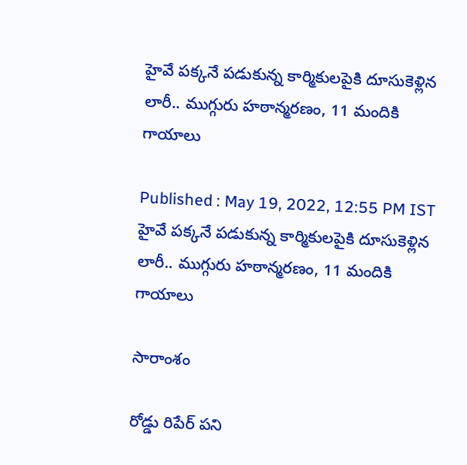హైవే పక్కనే పడుకున్న కార్మికులపైకి దూసుకెళ్లిన లారీ.. ముగ్గురు హఠాన్మరణం, 11 మందికి గాయాలు

Published : May 19, 2022, 12:55 PM IST
హైవే పక్కనే పడుకున్న కార్మికులపైకి దూసుకెళ్లిన లారీ.. ముగ్గురు హఠాన్మరణం, 11 మందికి గాయాలు

సారాంశం

రోడ్డు రిపేర్ పని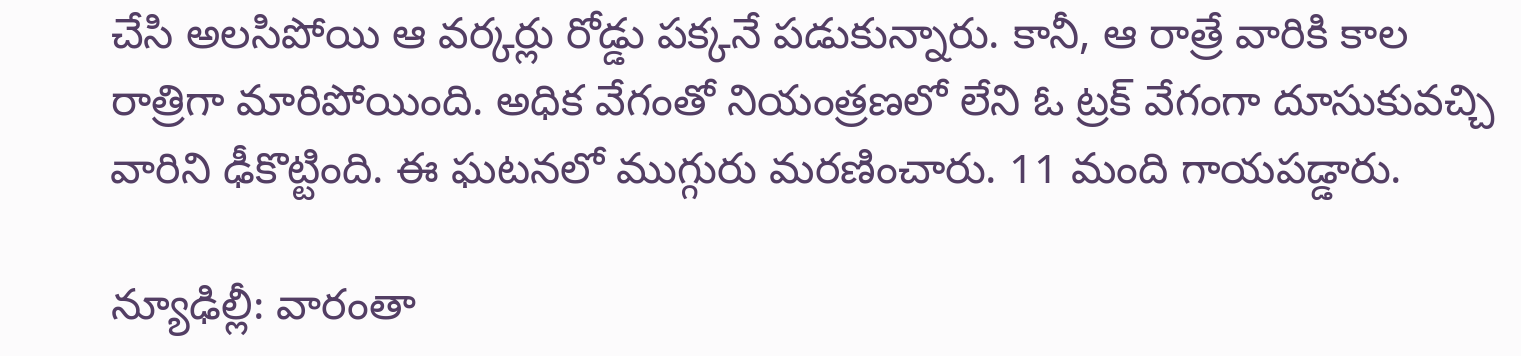చేసి అలసిపోయి ఆ వర్కర్లు రోడ్డు పక్కనే పడుకున్నారు. కానీ, ఆ రాత్రే వారికి కాల రాత్రిగా మారిపోయింది. అధిక వేగంతో నియంత్రణలో లేని ఓ ట్రక్ వేగంగా దూసుకువచ్చి వారిని ఢీకొట్టింది. ఈ ఘటనలో ముగ్గురు మరణించారు. 11 మంది గాయపడ్డారు.

న్యూఢిల్లీ: వారంతా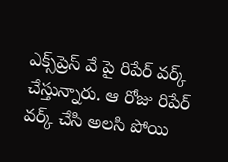ఎక్స్‌ప్రెస్‌ వే పై రిపేర్ వర్క్ చేస్తున్నారు. ఆ రోజు రిపేర్ వర్క్ చేసి అలసి పోయి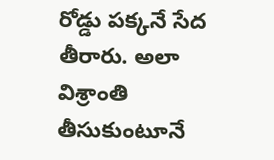రోడ్డు పక్కనే సేద తీరారు. అలా విశ్రాంతి తీసుకుంటూనే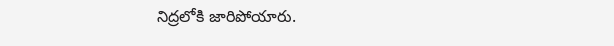నిద్రలోకి జారిపోయారు.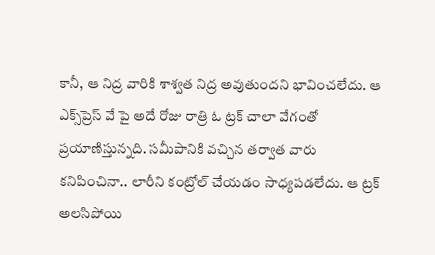కానీ, ఆ నిద్ర వారికి శాశ్వత నిద్ర అవుతుందని భావించలేదు. ఆ ఎక్స్‌ప్రెస్‌ వే పై అదే రోజు రాత్రి ఓ ట్రక్ చాలా వేగంతో ప్రయాణిస్తున్నది. సమీపానికి వచ్చిన తర్వాత వారు కనిపించినా.. లారీని కంట్రోల్ చేయడం సాధ్యపడలేదు. ఆ ట్రక్ అలసిపోయి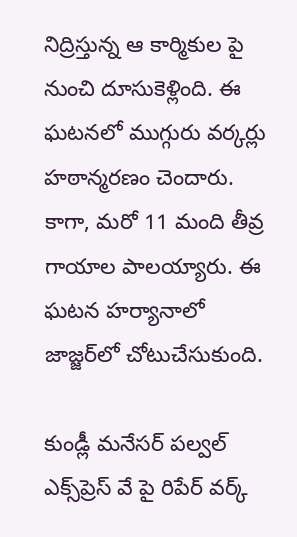నిద్రిస్తున్న ఆ కార్మికుల పై నుంచి దూసుకెళ్లింది. ఈ ఘటనలో ముగ్గురు వర్కర్లు హఠాన్మరణం చెందారు. కాగా, మరో 11 మంది తీవ్ర గాయాల పాలయ్యారు. ఈ ఘటన హర్యానాలో జాజ్జర్‌లో చోటుచేసుకుంది.

కుండ్లీ మనేసర్ పల్వల్ ఎక్స్‌ప్రెస్ వే పై రిపేర్ వర్క్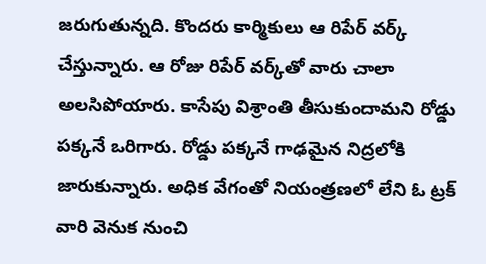జరుగుతున్నది. కొందరు కార్మికులు ఆ రిపేర్ వర్క్ చేస్తున్నారు. ఆ రోజు రిపేర్ వర్క్‌తో వారు చాలా అలసిపోయారు. కాసేపు విశ్రాంతి తీసుకుందామని రోడ్డు పక్కనే ఒరిగారు. రోడ్డు పక్కనే గాఢమైన నిద్రలోకి జారుకున్నారు. అధిక వేగంతో నియంత్రణలో లేని ఓ ట్రక్ వారి వెనుక నుంచి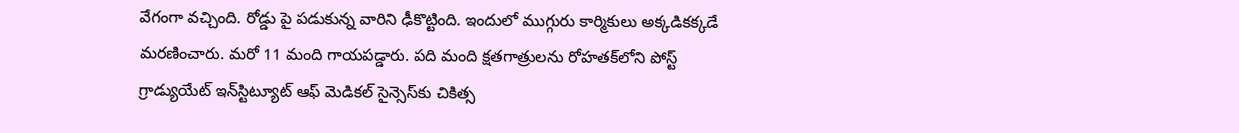వేగంగా వచ్చింది. రోడ్డు పై పడుకున్న వారిని ఢీకొట్టింది. ఇందులో ముగ్గురు కార్మికులు అక్కడికక్కడే మరణించారు. మరో 11 మంది గాయపడ్డారు. పది మంది క్షతగాత్రులను రోహతక్‌లోని పోస్ట్ గ్రాడ్యుయేట్ ఇన్‌స్టిట్యూట్ ఆఫ్ మెడికల్ సైన్సెస్‌కు చికిత్స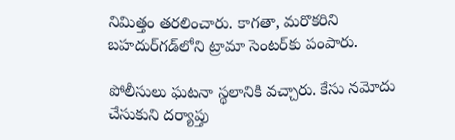నిమిత్తం తరలించారు. కాగతా, మరొకరిని బహదుర్‌గడ్‌లోని ట్రామా సెంటర్‌కు పంపారు.

పోలీసులు ఘటనా స్థలానికి వచ్చారు. కేసు నమోదు చేసుకుని దర్యాప్తు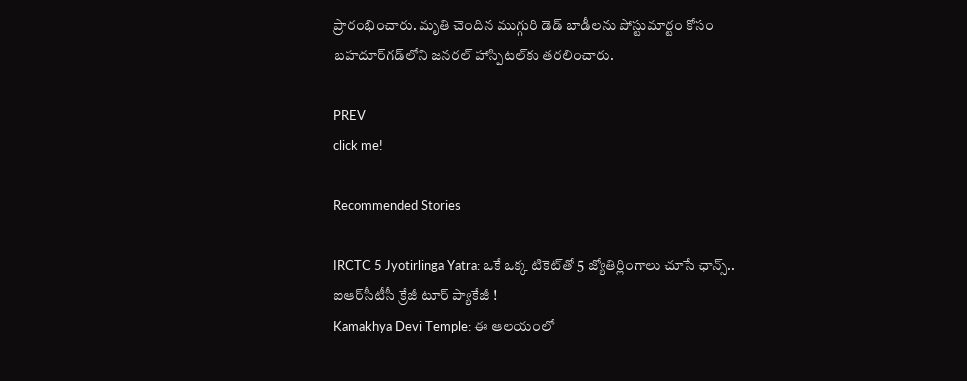ప్రారంభించారు. మృతి చెందిన ముగ్గురి డెడ్ బాడీలను పోస్టుమార్టం కోసం బహదూర్‌గడ్‌లోని జనరల్ హాస్పిటల్‌కు తరలించారు.

PREV
click me!

Recommended Stories

IRCTC 5 Jyotirlinga Yatra: ఒకే ఒక్క టికెట్‌తో 5 జ్యోతిర్లింగాలు చూసే ఛాన్స్.. ఐఆర్‌సీటీసీ క్రేజీ టూర్ ప్యాకేజీ !
Kamakhya Devi Temple: ఈ ఆలయంలో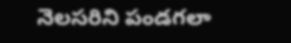నెలసరిని పండగలా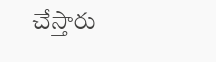చేస్తారు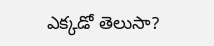ఎక్కడో తెలుసా?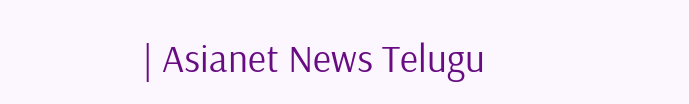| Asianet News Telugu